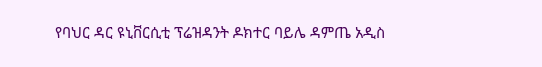የባህር ዳር ዩኒቨርሲቲ ፕሬዝዳንት ዶክተር ባይሌ ዳምጤ አዲስ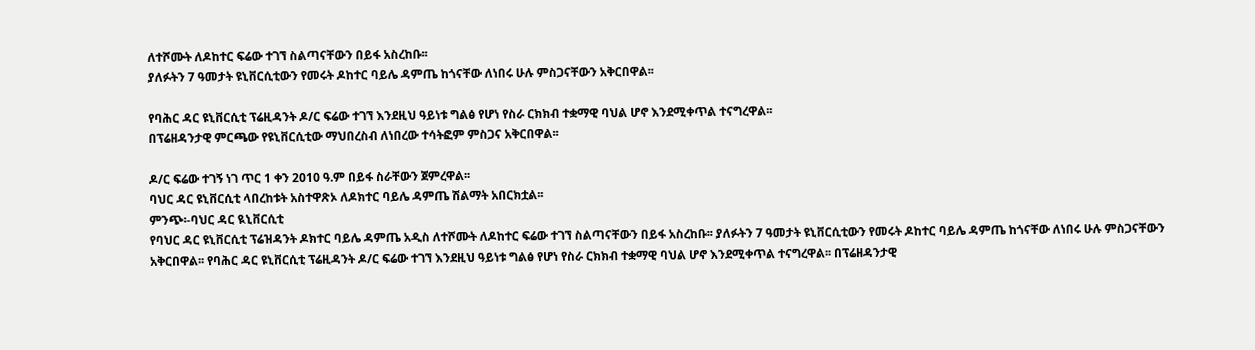ለተሾሙት ለዶከተር ፍሬው ተገኘ ስልጣናቸውን በይፋ አስረከቡ፡፡
ያለፉትን 7 ዓመታት ዩኒቨርሲቲውን የመሩት ዶከተር ባይሌ ዳምጤ ከጎናቸው ለነበሩ ሁሉ ምስጋናቸውን አቅርበዋል፡፡

የባሕር ዳር ዩኒቨርሲቲ ፕሬዚዳንት ዶ/ር ፍሬው ተገኘ እንደዚህ ዓይነቱ ግልፅ የሆነ የስራ ርክክብ ተቋማዊ ባህል ሆኖ እንደሚቀጥል ተናግረዋል፡፡
በፕሬዘዳንታዊ ምርጫው የዩኒቨርሲቲው ማህበረስብ ለነበረው ተሳትፎም ምስጋና አቅርበዋል፡፡

ዶ/ር ፍሬው ተገኝ ነገ ጥር 1 ቀን 2010 ዓ.ም በይፋ ስራቸውን ጀምረዋል፡፡
ባህር ዳር ዩኒቨርሲቲ ላበረከቱት አስተዋጽኦ ለዶክተር ባይሌ ዳምጤ ሽልማት አበርክቷል፡፡
ምንጭ፡-ባህር ዳር ዪኒቨርሲቲ
የባህር ዳር ዩኒቨርሲቲ ፕሬዝዳንት ዶክተር ባይሌ ዳምጤ አዲስ ለተሾሙት ለዶከተር ፍሬው ተገኘ ስልጣናቸውን በይፋ አስረከቡ፡፡ ያለፉትን 7 ዓመታት ዩኒቨርሲቲውን የመሩት ዶከተር ባይሌ ዳምጤ ከጎናቸው ለነበሩ ሁሉ ምስጋናቸውን አቅርበዋል፡፡ የባሕር ዳር ዩኒቨርሲቲ ፕሬዚዳንት ዶ/ር ፍሬው ተገኘ እንደዚህ ዓይነቱ ግልፅ የሆነ የስራ ርክክብ ተቋማዊ ባህል ሆኖ እንደሚቀጥል ተናግረዋል፡፡ በፕሬዘዳንታዊ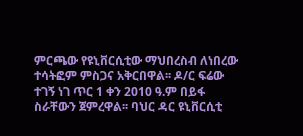ምርጫው የዩኒቨርሲቲው ማህበረስብ ለነበረው ተሳትፎም ምስጋና አቅርበዋል፡፡ ዶ/ር ፍሬው ተገኝ ነገ ጥር 1 ቀን 2010 ዓ.ም በይፋ ስራቸውን ጀምረዋል፡፡ ባህር ዳር ዩኒቨርሲቲ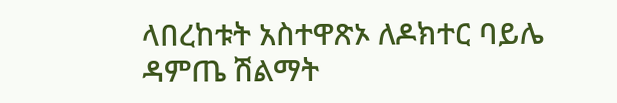ላበረከቱት አስተዋጽኦ ለዶክተር ባይሌ ዳምጤ ሽልማት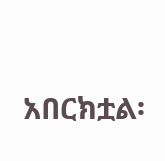አበርክቷል፡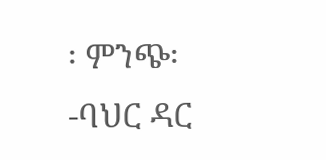፡ ምንጭ፡-ባህር ዳር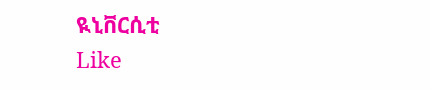ዪኒቨርሲቲ
Like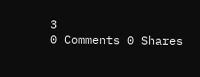3
0 Comments 0 Shares